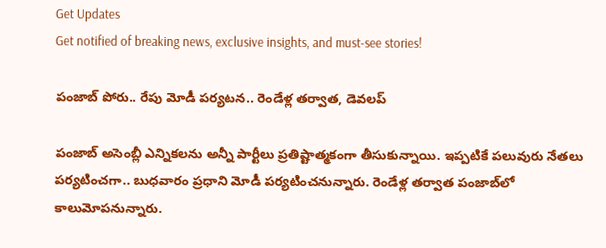Get Updates
Get notified of breaking news, exclusive insights, and must-see stories!

పంజాబ్ పోరు.. రేపు మోడీ పర్యటన.. రెండేళ్ల తర్వాత, డెవలప్

పంజాబ్ అసెంబ్లీ ఎన్నికలను అన్నీ పార్టీలు ప్రతిష్టాత్మకంగా తీసుకున్నాయి. ఇప్పటికే పలువురు నేతలు పర్యటించగా.. బుధవారం ప్రధాని మోడీ పర్యటించనున్నారు. రెండేళ్ల తర్వాత పంజాబ్‌లో కాలుమోపనున్నారు.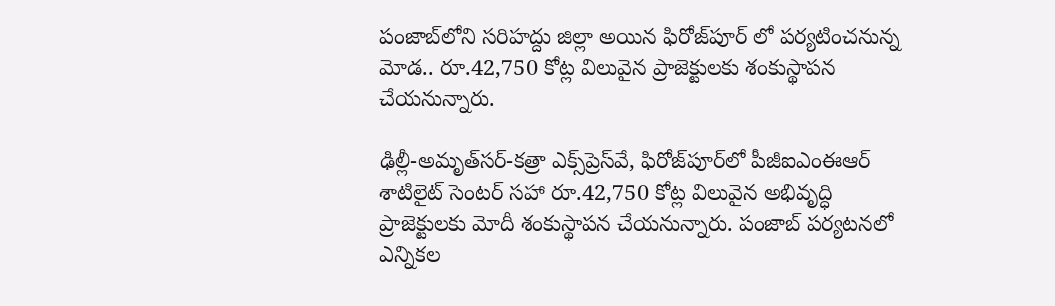పంజాబ్‌లోని సరిహద్దు జిల్లా అయిన ఫిరోజ్‌పూర్ లో పర్యటించనున్న మోడ.. రూ.42,750 కోట్ల విలువైన ప్రాజెక్టులకు శంకుస్థాపన చేయనున్నారు.

ఢిల్లీ-అమృత్‌సర్-కత్రా ఎక్స్‌ప్రెస్‌వే, ఫిరోజ్‌పూర్‌లో పీజీఐఎంఈఆర్ శాటిలైట్ సెంటర్ సహా రూ.42,750 కోట్ల విలువైన అభివృద్ధి ప్రాజెక్టులకు మోదీ శంకుస్థాపన చేయనున్నారు. పంజాబ్ పర్యటనలో ఎన్నికల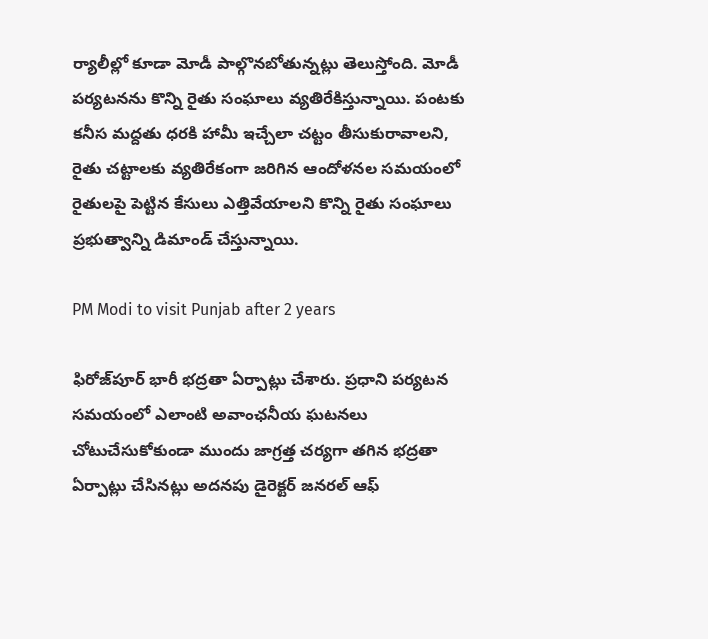ర్యాలీల్లో కూడా మోడీ పాల్గొనబోతున్నట్లు తెలుస్తోంది. మోడీ పర్యటనను కొన్ని రైతు సంఘాలు వ్యతిరేకిస్తున్నాయి. పంటకు కనీస మద్దతు ధరకి హామీ ఇచ్చేలా చట్టం తీసుకురావాలని, రైతు చట్టాలకు వ్యతిరేకంగా జరిగిన ఆందోళనల సమయంలో రైతులపై పెట్టిన కేసులు ఎత్తివేయాలని కొన్ని రైతు సంఘాలు ప్రభుత్వాన్ని డిమాండ్ చేస్తున్నాయి.

PM Modi to visit Punjab after 2 years

ఫిరోజ్‌పూర్ భారీ భద్రతా ఏర్పాట్లు చేశారు. ప్రధాని పర్యటన సమయంలో ఎలాంటి అవాంఛనీయ ఘటనలు చోటుచేసుకోకుండా ముందు జాగ్రత్త చర్యగా తగిన భద్రతా ఏర్పాట్లు చేసినట్లు అదనపు డైరెక్టర్ జనరల్ ఆఫ్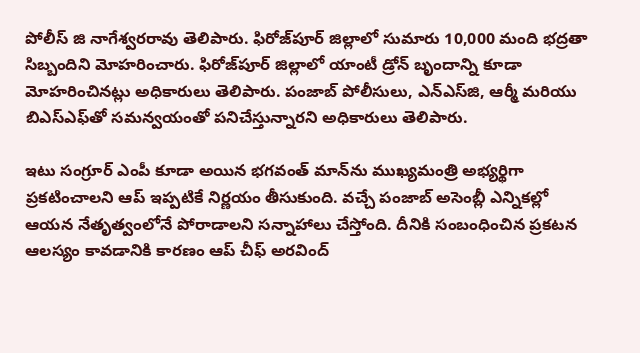పోలీస్ జి నాగేశ్వరరావు తెలిపారు. ఫిరోజ్‌పూర్ జిల్లాలో సుమారు 10,000 మంది భద్రతా సిబ్బందిని మోహరించారు. ఫిరోజ్‌పూర్ జిల్లాలో యాంటీ డ్రోన్ బృందాన్ని కూడా మోహరించినట్లు అధికారులు తెలిపారు. పంజాబ్ పోలీసులు, ఎన్‌ఎస్‌జి, ఆర్మీ మరియు బిఎస్‌ఎఫ్‌తో సమన్వయంతో పనిచేస్తున్నారని అధికారులు తెలిపారు.

ఇటు సంగ్రూర్ ఎంపీ కూడా అయిన భగవంత్ మాన్‌ను ముఖ్యమంత్రి అభ్యర్థిగా ప్రకటించాలని ఆప్ ఇప్పటికే నిర్ణయం తీసుకుంది. వచ్చే పంజాబ్ అసెంబ్లీ ఎన్నికల్లో ఆయన నేతృత్వంలోనే పోరాడాలని సన్నాహాలు చేస్తోంది. దీనికి సంబంధించిన ప్రకటన ఆలస్యం కావడానికి కారణం ఆప్ చీఫ్ అరవింద్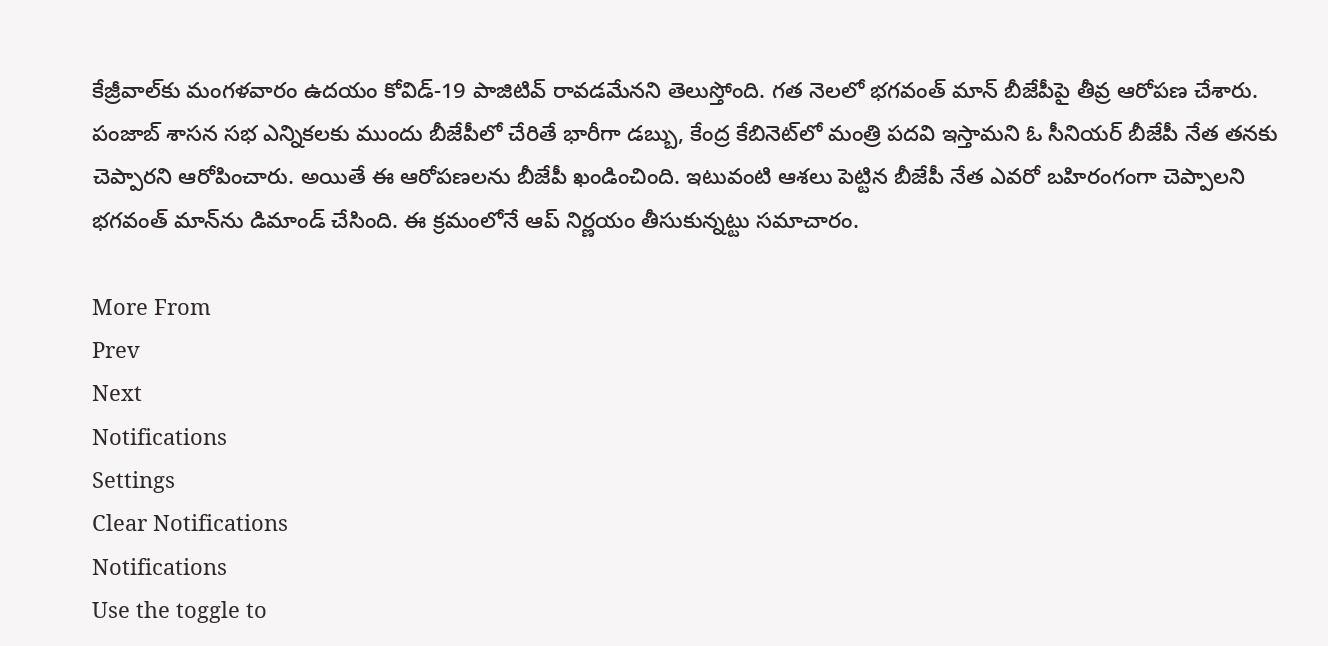కేజ్రీవాల్‌కు మంగళవారం ఉదయం కోవిడ్-19 పాజిటివ్ రావడమేనని తెలుస్తోంది. గత నెలలో భగవంత్ మాన్ బీజేపీపై తీవ్ర ఆరోపణ చేశారు. పంజాబ్ శాసన సభ ఎన్నికలకు ముందు బీజేపీలో చేరితే భారీగా డబ్బు, కేంద్ర కేబినెట్‌లో మంత్రి పదవి ఇస్తామని ఓ సీనియర్ బీజేపీ నేత తనకు చెప్పారని ఆరోపించారు. అయితే ఈ ఆరోపణలను బీజేపీ ఖండించింది. ఇటువంటి ఆశలు పెట్టిన బీజేపీ నేత ఎవరో బహిరంగంగా చెప్పాలని భగవంత్ మాన్‌ను డిమాండ్ చేసింది. ఈ క్రమంలోనే ఆప్ నిర్ణయం తీసుకున్నట్టు సమాచారం.

More From
Prev
Next
Notifications
Settings
Clear Notifications
Notifications
Use the toggle to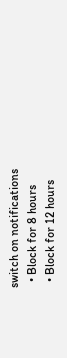switch on notifications
  • Block for 8 hours
  • Block for 12 hours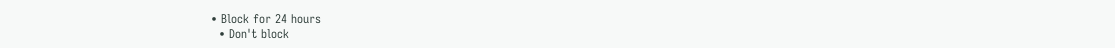• Block for 24 hours
  • Don't block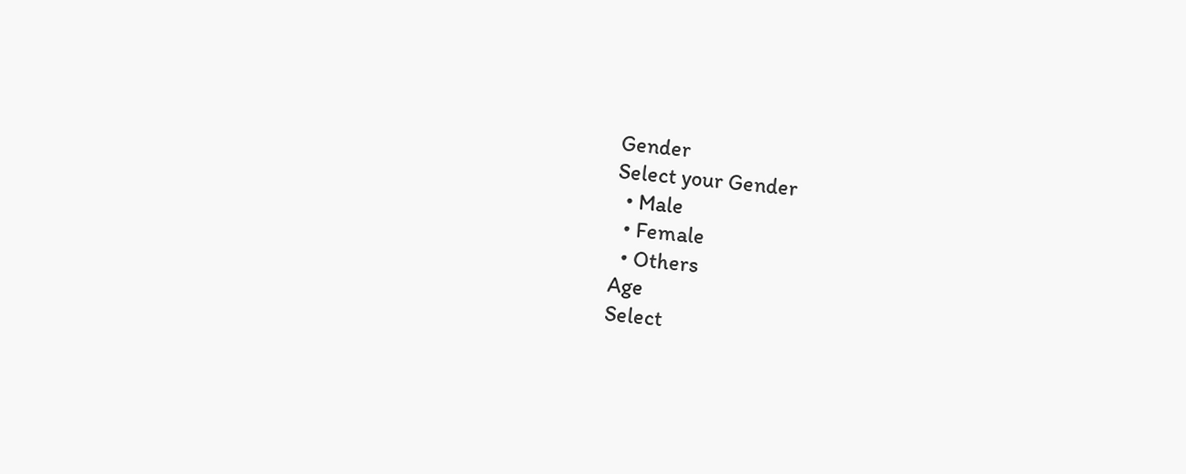Gender
Select your Gender
  • Male
  • Female
  • Others
Age
Select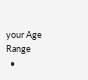your Age Range
  •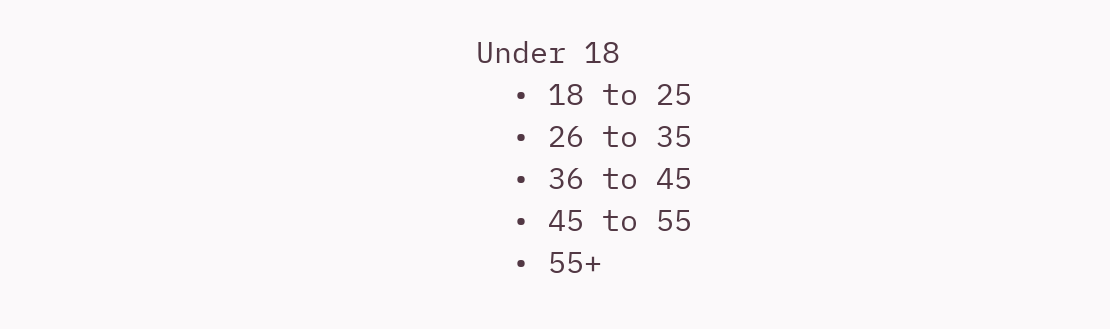Under 18
  • 18 to 25
  • 26 to 35
  • 36 to 45
  • 45 to 55
  • 55+